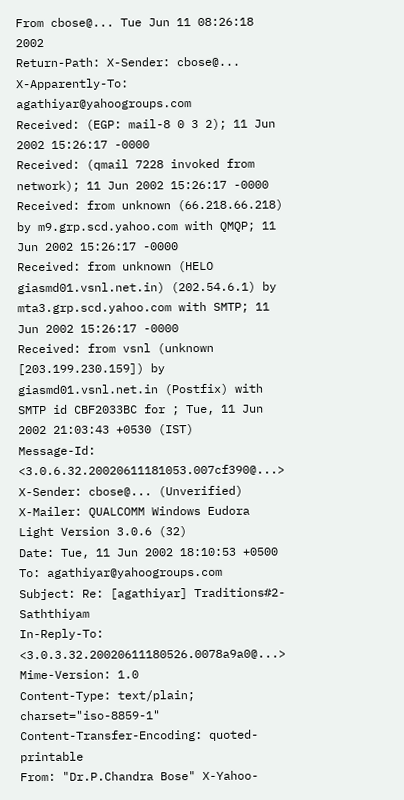From cbose@... Tue Jun 11 08:26:18 2002
Return-Path: X-Sender: cbose@...
X-Apparently-To: agathiyar@yahoogroups.com
Received: (EGP: mail-8 0 3 2); 11 Jun 2002 15:26:17 -0000
Received: (qmail 7228 invoked from network); 11 Jun 2002 15:26:17 -0000
Received: from unknown (66.218.66.218) by m9.grp.scd.yahoo.com with QMQP; 11 Jun 2002 15:26:17 -0000
Received: from unknown (HELO giasmd01.vsnl.net.in) (202.54.6.1) by mta3.grp.scd.yahoo.com with SMTP; 11 Jun 2002 15:26:17 -0000
Received: from vsnl (unknown [203.199.230.159]) by giasmd01.vsnl.net.in (Postfix) with SMTP id CBF2033BC for ; Tue, 11 Jun 2002 21:03:43 +0530 (IST)
Message-Id: <3.0.6.32.20020611181053.007cf390@...>
X-Sender: cbose@... (Unverified)
X-Mailer: QUALCOMM Windows Eudora Light Version 3.0.6 (32)
Date: Tue, 11 Jun 2002 18:10:53 +0500
To: agathiyar@yahoogroups.com
Subject: Re: [agathiyar] Traditions#2-Saththiyam
In-Reply-To: <3.0.3.32.20020611180526.0078a9a0@...>
Mime-Version: 1.0
Content-Type: text/plain; charset="iso-8859-1"
Content-Transfer-Encoding: quoted-printable
From: "Dr.P.Chandra Bose" X-Yahoo-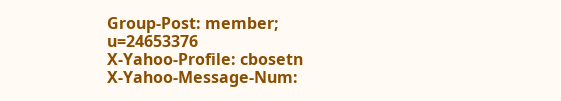Group-Post: member; u=24653376
X-Yahoo-Profile: cbosetn
X-Yahoo-Message-Num: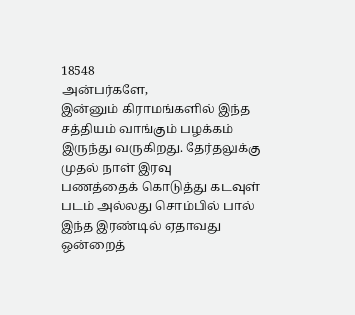18548
அன்பர்களே,
இன்னும் கிராமங்களில் இந்த சத்தியம் வாங்கும் பழக்கம் இருந்து வருகிறது. தேர்தலுக்கு முதல் நாள் இரவு
பணத்தைக் கொடுத்து கடவுள் படம் அல்லது சொம்பில் பால் இந்த இரண்டில் ஏதாவது ஒன்றைத்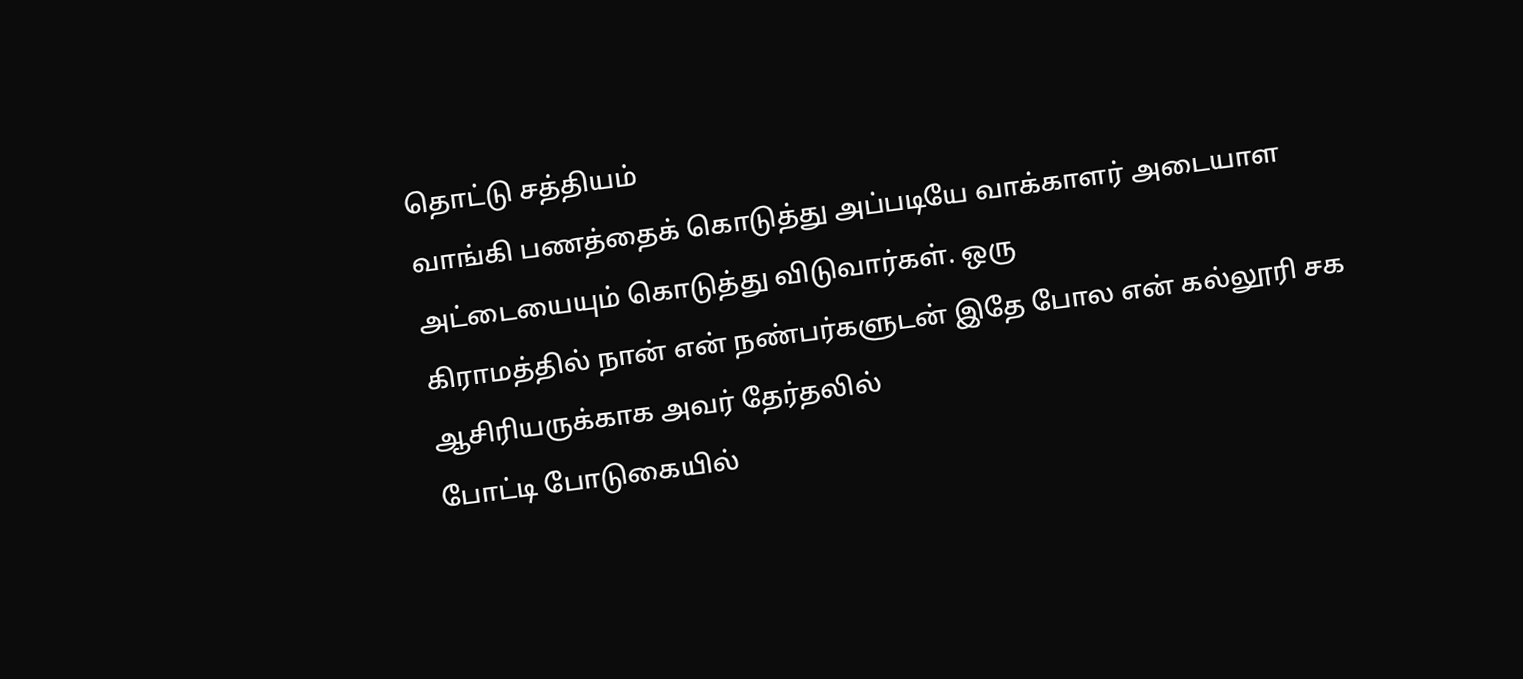தொட்டு சத்தியம்
வாங்கி பணத்தைக் கொடுத்து அப்படியே வாக்காளர் அடையாள அட்டையையும் கொடுத்து விடுவார்கள். ஒரு
கிராமத்தில் நான் என் நண்பர்களுடன் இதே போல என் கல்லூரி சக ஆசிரியருக்காக அவர் தேர்தலில்
போட்டி போடுகையில்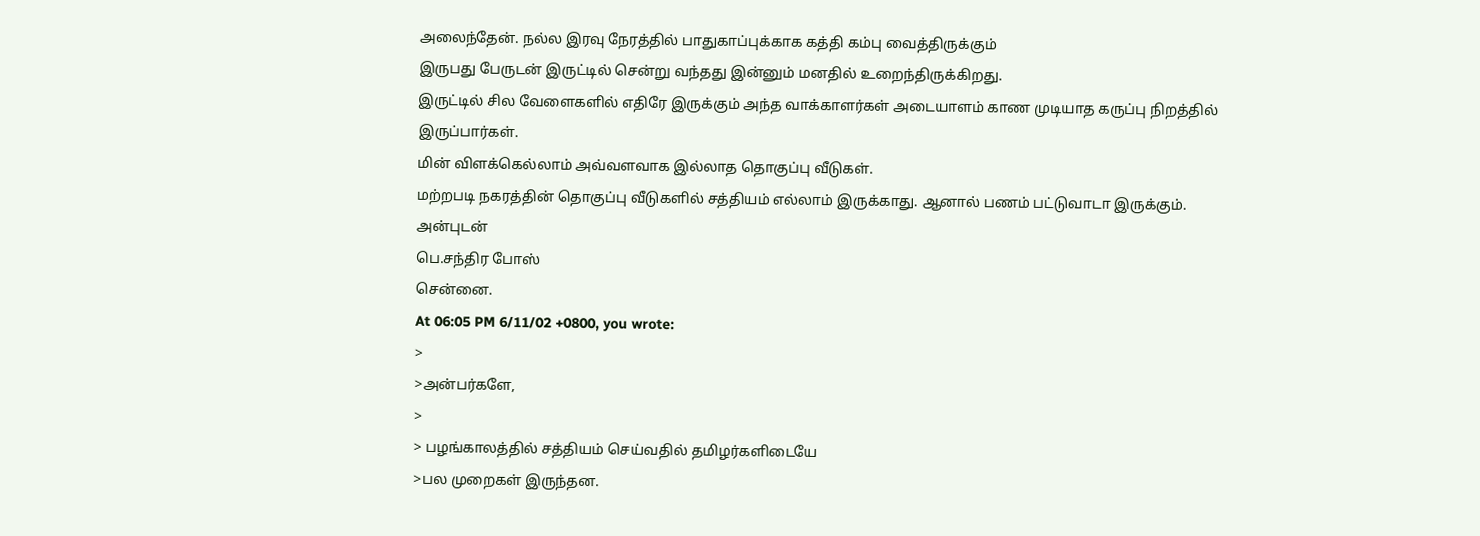அலைந்தேன். நல்ல இரவு நேரத்தில் பாதுகாப்புக்காக கத்தி கம்பு வைத்திருக்கும்
இருபது பேருடன் இருட்டில் சென்று வந்தது இன்னும் மனதில் உறைந்திருக்கிறது.
இருட்டில் சில வேளைகளில் எதிரே இருக்கும் அந்த வாக்காளர்கள் அடையாளம் காண முடியாத கருப்பு நிறத்தில்
இருப்பார்கள்.
மின் விளக்கெல்லாம் அவ்வளவாக இல்லாத தொகுப்பு வீடுகள்.
மற்றபடி நகரத்தின் தொகுப்பு வீடுகளில் சத்தியம் எல்லாம் இருக்காது. ஆனால் பணம் பட்டுவாடா இருக்கும்.
அன்புடன்
பெ.சந்திர போஸ்
சென்னை.
At 06:05 PM 6/11/02 +0800, you wrote:
>
>அன்பர்களே,
>
> பழங்காலத்தில் சத்தியம் செய்வதில் தமிழர்களிடையே
>பல முறைகள் இருந்தன.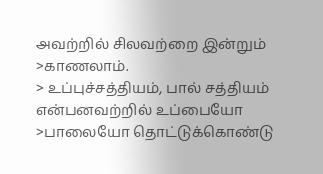அவற்றில் சிலவற்றை இன்றும்
>காணலாம்.
> உப்புச்சத்தியம், பால் சத்தியம் என்பனவற்றில் உப்பையோ
>பாலையோ தொட்டுக்கொண்டு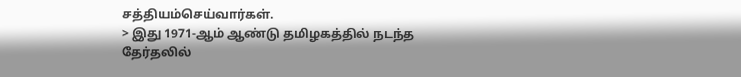சத்தியம்செய்வார்கள்.
> இது 1971-ஆம் ஆண்டு தமிழகத்தில் நடந்த தேர்தலில்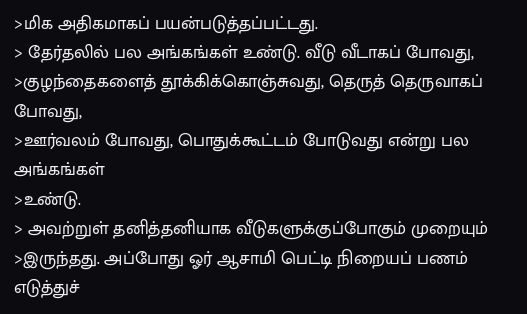>மிக அதிகமாகப் பயன்படுத்தப்பட்டது.
> தேர்தலில் பல அங்கங்கள் உண்டு. வீடு வீடாகப் போவது,
>குழந்தைகளைத் தூக்கிக்கொஞ்சுவது, தெருத் தெருவாகப் போவது,
>ஊர்வலம் போவது, பொதுக்கூட்டம் போடுவது என்று பல அங்கங்கள்
>உண்டு.
> அவற்றுள் தனித்தனியாக வீடுகளுக்குப்போகும் முறையும்
>இருந்தது. அப்போது ஓர் ஆசாமி பெட்டி நிறையப் பணம் எடுத்துச்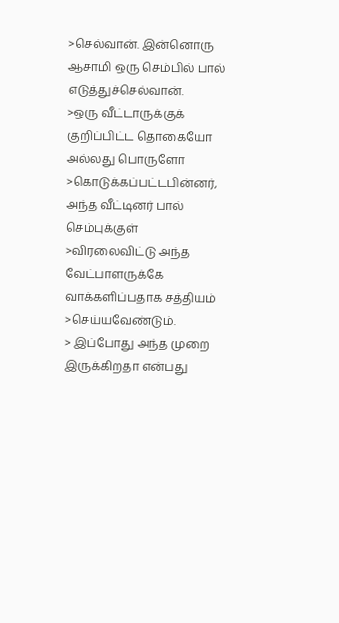>செல்வான். இன்னொரு ஆசாமி ஒரு செம்பில் பால் எடுத்துச்செல்வான்.
>ஒரு வீட்டாருக்குக் குறிப்பிட்ட தொகையோ அல்லது பொருளோ
>கொடுக்கப்பட்டபின்னர், அந்த வீட்டினர் பால் செம்புக்குள்
>விரலைவிட்டு அந்த வேட்பாளருக்கே வாக்களிப்பதாக சத்தியம்
>செய்யவேண்டும்.
> இப்போது அந்த முறை இருக்கிறதா என்பது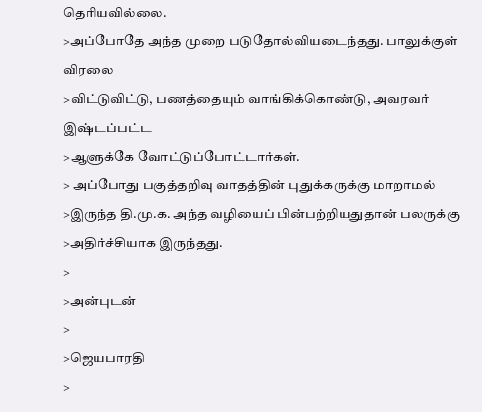தெரியவில்லை.
>அப்போதே அந்த முறை படுதோல்வியடைந்தது. பாலுக்குள் விரலை
>விட்டுவிட்டு, பணத்தையும் வாங்கிக்கொண்டு, அவரவர் இஷ்டப்பட்ட
>ஆளுக்கே வோட்டுப்போட்டார்கள்.
> அப்போது பகுத்தறிவு வாதத்தின் புதுக்கருக்கு மாறாமல்
>இருந்த தி.மு.க. அந்த வழியைப் பின்பற்றியதுதான் பலருக்கு
>அதிர்ச்சியாக இருந்தது.
>
>அன்புடன்
>
>ஜெயபாரதி
>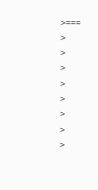>===
>
>
>
>
>
>
>
>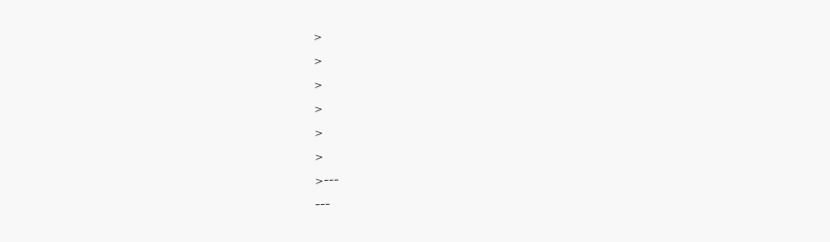>
>
>
>
>
>
>---
---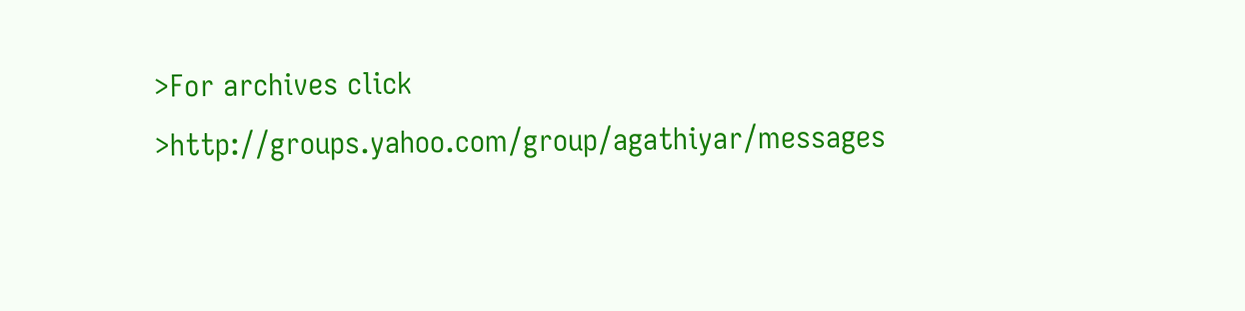>For archives click
>http://groups.yahoo.com/group/agathiyar/messages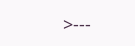>---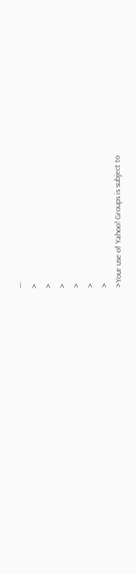---
>
>
>
>
>
>
>Your use of Yahoo! Groups is subject to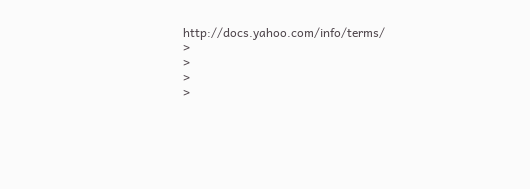http://docs.yahoo.com/info/terms/
>
>
>
>